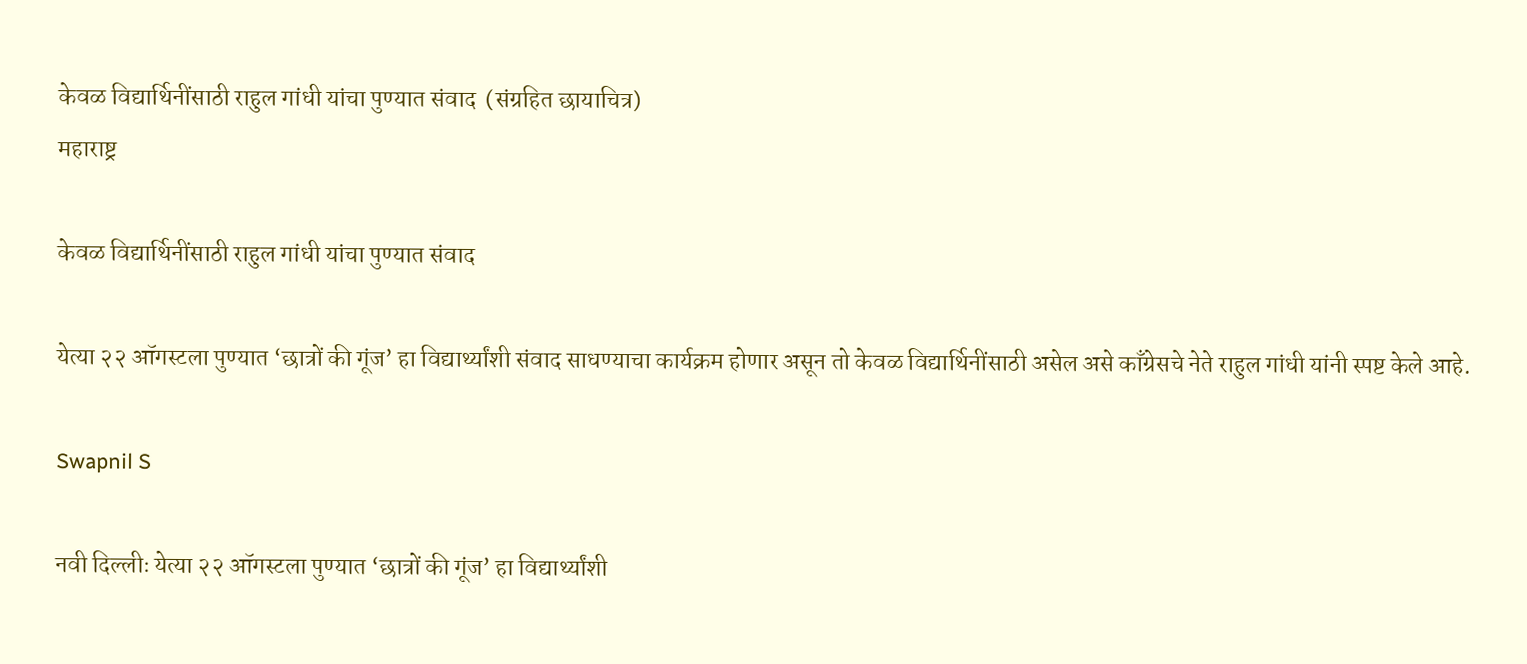केवळ विद्यार्थिनींसाठी राहुल गांधी यांचा पुण्यात संवाद  (संग्रहित छायाचित्र)
महाराष्ट्र

केवळ विद्यार्थिनींसाठी राहुल गांधी यांचा पुण्यात संवाद

येत्या २२ ऑगस्टला पुण्यात ‘छात्रों की गूंज’ हा विद्यार्थ्यांशी संवाद साधण्याचा कार्यक्रम होणार असून तो केवळ विद्यार्थिनींसाठी असेल असे काँग्रेसचे नेते राहुल गांधी यांनी स्पष्ट केले आहे.

Swapnil S

नवी दिल्लीः येत्या २२ ऑगस्टला पुण्यात ‘छात्रों की गूंज’ हा विद्यार्थ्यांशी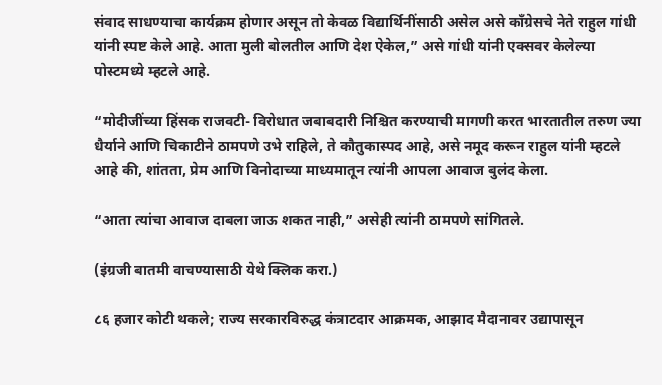संवाद साधण्याचा कार्यक्रम होणार असून तो केवळ विद्यार्थिनींसाठी असेल असे काँग्रेसचे नेते राहुल गांधी यांनी स्पष्ट केले आहे. आता मुली बोलतील आणि देश ऐकेल,” असे गांधी यांनी एक्सवर केलेल्या पोस्टमध्ये म्हटले आहे.

“मोदीजींच्या हिंसक राजवटी- विरोधात जबाबदारी निश्चित करण्याची मागणी करत भारतातील तरुण ज्या धैर्याने आणि चिकाटीने ठामपणे उभे राहिले, ते कौतुकास्पद आहे, असे नमूद करून राहुल यांनी म्हटले आहे की, शांतता, प्रेम आणि विनोदाच्या माध्यमातून त्यांनी आपला आवाज बुलंद केला.

“आता त्यांचा आवाज दाबला जाऊ शकत नाही,” असेही त्यांनी ठामपणे सांगितले.

(इंग्रजी बातमी वाचण्यासाठी येथे क्लिक करा.)

८६ हजार कोटी थकले; राज्य सरकारविरुद्ध कंत्राटदार आक्रमक, आझाद मैदानावर उद्यापासून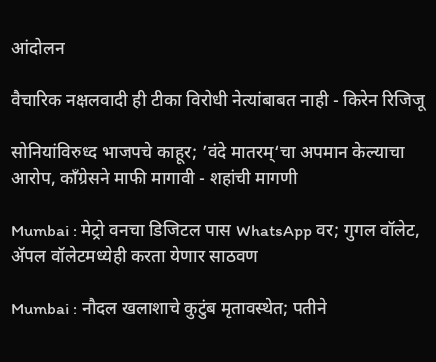आंदोलन

वैचारिक नक्षलवादी ही टीका विरोधी नेत्यांबाबत नाही - किरेन रिजिजू

सोनियांविरुध्द भाजपचे काहूर; ’वंदे मातरम्‘चा अपमान केल्याचा आरोप, काँग्रेसने माफी मागावी - शहांची मागणी

Mumbai : मेट्रो वनचा डिजिटल पास WhatsApp वर; गुगल वॉलेट, ॲपल वॉलेटमध्येही करता येणार साठवण

Mumbai : नौदल खलाशाचे कुटुंब मृतावस्थेत; पतीने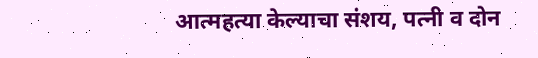आत्महत्या केल्याचा संशय, पत्नी व दोन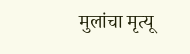मुलांचा मृत्यू